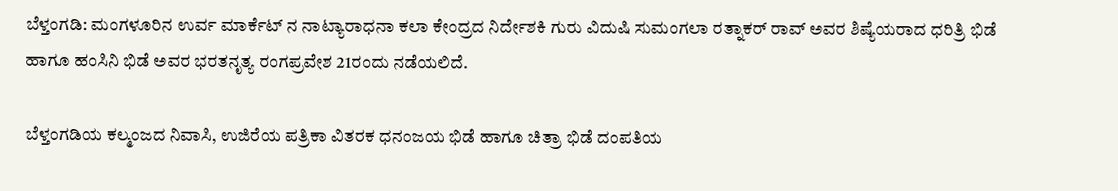ಬೆಳ್ತಂಗಡಿ: ಮಂಗಳೂರಿನ ಉರ್ವ ಮಾರ್ಕೆಟ್ ನ ನಾಟ್ಯಾರಾಧನಾ ಕಲಾ ಕೇಂದ್ರದ ನಿರ್ದೇಶಕಿ ಗುರು ವಿದುಷಿ ಸುಮಂಗಲಾ ರತ್ನಾಕರ್ ರಾವ್ ಅವರ ಶಿಷ್ಯೆಯರಾದ ಧರಿತ್ರಿ ಭಿಡೆ ಹಾಗೂ ಹಂಸಿನಿ ಭಿಡೆ ಅವರ ಭರತನೃತ್ಯ ರಂಗಪ್ರವೇಶ 21ರಂದು ನಡೆಯಲಿದೆ.

ಬೆಳ್ತಂಗಡಿಯ ಕಲ್ಮಂಜದ ನಿವಾಸಿ, ಉಜಿರೆಯ ಪತ್ರಿಕಾ ವಿತರಕ ಧನಂಜಯ ಭಿಡೆ ಹಾಗೂ ಚಿತ್ರಾ ಭಿಡೆ ದಂಪತಿಯ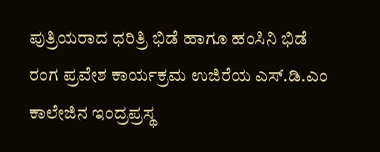ಪುತ್ರಿಯರಾದ ಧರಿತ್ರಿ ಭಿಡೆ ಹಾಗೂ ಹಂಸಿನಿ ಭಿಡೆ ರಂಗ ಪ್ರವೇಶ ಕಾರ್ಯಕ್ರಮ ಉಜಿರೆಯ ಎಸ್.ಡಿ.ಎಂ ಕಾಲೇಜಿನ ಇಂದ್ರಪ್ರಸ್ಥ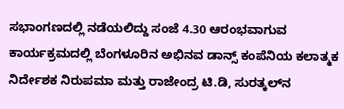ಸಭಾಂಗಣದಲ್ಲಿ ನಡೆಯಲಿದ್ದು ಸಂಜೆ 4.30 ಆರಂಭವಾಗುವ ಕಾರ್ಯಕ್ರಮದಲ್ಲಿ ಬೆಂಗಳೂರಿನ ಅಭಿನವ ಡಾನ್ಸ್ ಕಂಪೆನಿಯ ಕಲಾತ್ಮಕ ನಿರ್ದೇಶಕ ನಿರುಪಮಾ ಮತ್ತು ರಾಜೇಂದ್ರ ಟಿ.ಡಿ, ಸುರತ್ಕಲ್‌ನ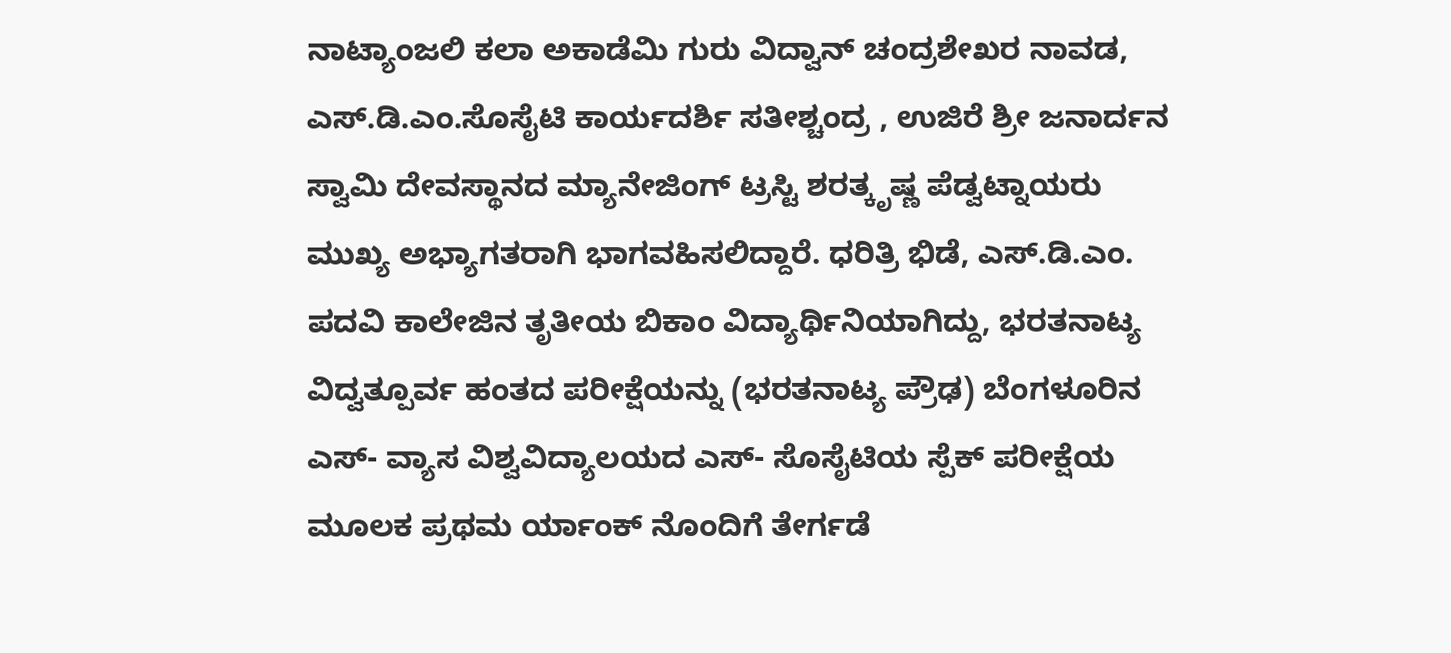ನಾಟ್ಯಾಂಜಲಿ ಕಲಾ ಅಕಾಡೆಮಿ ಗುರು ವಿದ್ವಾನ್ ಚಂದ್ರಶೇಖರ ನಾವಡ, ಎಸ್.ಡಿ.ಎಂ.ಸೊಸೈಟಿ ಕಾರ್ಯದರ್ಶಿ ಸತೀಶ್ಚಂದ್ರ , ಉಜಿರೆ ಶ್ರೀ ಜನಾರ್ದನ‌ ಸ್ವಾಮಿ ದೇವಸ್ಥಾನದ ಮ್ಯಾನೇಜಿಂಗ್ ಟ್ರಸ್ಟಿ ಶರತ್ಕೃಷ್ಣ ಪೆಡ್ವಟ್ನಾಯರು ಮುಖ್ಯ ಅಭ್ಯಾಗತರಾಗಿ ಭಾಗವಹಿಸಲಿದ್ದಾರೆ. ಧರಿತ್ರಿ ಭಿಡೆ, ಎಸ್.ಡಿ.ಎಂ. ಪದವಿ ಕಾಲೇಜಿನ ತೃತೀಯ ಬಿಕಾಂ ವಿದ್ಯಾರ್ಥಿನಿಯಾಗಿದ್ದು, ಭರತನಾಟ್ಯ ವಿದ್ವತ್ಪೂರ್ವ ಹಂತದ ಪರೀಕ್ಷೆಯನ್ನು (ಭರತನಾಟ್ಯ ಪ್ರೌಢ) ಬೆಂಗಳೂರಿನ ಎಸ್- ವ್ಯಾಸ ವಿಶ್ವವಿದ್ಯಾಲಯದ ಎಸ್- ಸೊಸೈಟಿಯ ಸ್ಪೆಕ್ ಪರೀಕ್ಷೆಯ ಮೂಲಕ ಪ್ರಥಮ ರ್ಯಾಂಕ್ ನೊಂದಿಗೆ ತೇರ್ಗಡೆ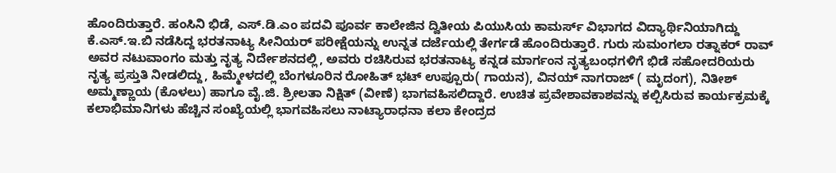ಹೊಂದಿರುತ್ತಾರೆ. ಹಂಸಿನಿ ಭಿಡೆ, ಎಸ್.ಡಿ.ಎಂ ಪದವಿ ಪೂರ್ವ ಕಾಲೇಜಿನ ದ್ವಿತೀಯ ಪಿಯುಸಿಯ ಕಾಮರ್ಸ್ ವಿಭಾಗದ ವಿದ್ಯಾರ್ಥಿನಿಯಾಗಿದ್ದು ಕೆ.ಎಸ್.ಇ.ಬಿ ನಡೆಸಿದ್ದ ಭರತನಾಟ್ಯ ಸೀನಿಯರ್ ಪರೀಕ್ಷೆಯನ್ನು ಉನ್ನತ ದರ್ಜೆಯಲ್ಲಿ ತೇರ್ಗಡೆ ಹೊಂದಿರುತ್ತಾರೆ. ಗುರು ಸುಮಂಗಲಾ ರತ್ನಾಕರ್ ರಾವ್ ಅವರ ನಟುವಾಂಗಂ ಮತ್ತು ನೃತ್ಯ ನಿರ್ದೇಶನದಲ್ಲಿ, ಅವರು ರಚಿಸಿರುವ ಭರತನಾಟ್ಯ ಕನ್ನಡ ಮಾರ್ಗಂನ ನೃತ್ಯಬಂಧಗಳಿಗೆ ಭಿಡೆ ಸಹೋದರಿಯರು ನೃತ್ಯ ಪ್ರಸ್ತುತಿ ನೀಡಲಿದ್ದು, ಹಿಮ್ಮೇಳದಲ್ಲಿ ಬೆಂಗಳೂರಿನ ರೋಹಿತ್ ಭಟ್ ಉಪ್ಪೂರು( ಗಾಯನ), ವಿನಯ್ ನಾಗರಾಜ್ ( ಮೃದಂಗ), ನಿತೀಶ್ ಅಮ್ಮಣ್ಣಾಯ (ಕೊಳಲು) ಹಾಗೂ ವೈ.ಜಿ. ಶ್ರೀಲತಾ ನಿಕ್ಷಿತ್ (ವೀಣೆ) ಭಾಗವಹಿಸಲಿದ್ದಾರೆ. ಉಚಿತ ಪ್ರವೇಶಾವಕಾಶವನ್ನು ಕಲ್ಪಿಸಿರುವ ಕಾರ್ಯಕ್ರಮಕ್ಕೆ ಕಲಾಭಿಮಾನಿಗಳು ಹೆಚ್ಚಿನ ಸಂಖ್ಯೆಯಲ್ಲಿ ಭಾಗವಹಿಸಲು ನಾಟ್ಯಾರಾಧನಾ ಕಲಾ ಕೇಂದ್ರದ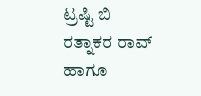ಟ್ರಷ್ಟಿ ಬಿ ರತ್ನಾಕರ ರಾವ್ ಹಾಗೂ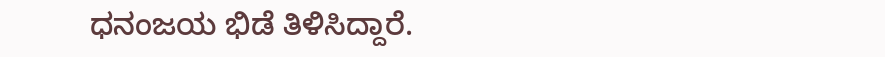ಧನಂಜಯ ಭಿಡೆ ತಿಳಿಸಿದ್ದಾರೆ.